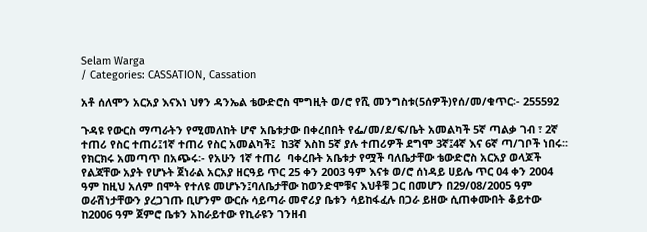Selam Warga
/ Categories: CASSATION, Cassation

አቶ ሰለሞን አርአያ እናእነ ህፃን ዳንኤል ቴውድሮስ ሞግዚት ወ/ሮ የሺ መንግስቱ(5ሰዎች)የሰ/መ/ቁጥር፡- 255592

ጉዳዩ የውርስ ማጣራትን የሚመለከት ሆኖ አቤቱታው በቀረበበት የፌ/መ/ደ/ፍ/ቤት አመልካች 5ኛ ጣልቃ ገብ ፣ 2ኛ ተጠሪ የስር ተጠሪ፤1ኛ ተጠሪ የስር አመልካች፤  ከ3ኛ እስከ 5ኛ ያሉ ተጠሪዎች ደግሞ 3ኛ፤4ኛ እና 6ኛ ጣ/ገቦች ነበሩ፡፡ የክርክሩ አመጣጥ በአጭሩ፡- የአሁን 1ኛ ተጠሪ  ባቀረቡት አቤቱታ የሟች ባለቤታቸው ቴውድሮስ አርአያ ወላጆች የልጃቸው አያት የሆኑት ጀነራል አርአያ ዘርዓይ ጥር 25 ቀን 2003 ዓም እናቱ ወ/ሮ ሰነዳይ ሀይሌ ጥር 04 ቀን 2004 ዓም ከዚህ አለም በሞት የተለዩ መሆኑን፤ባለቤታቸው ከወንድሞቹና እህቶቹ ጋር በመሆን በ29/08/2005 ዓም ወራሽነታቸውን ያረጋገጡ ቢሆንም ውርሱ ሳይጣራ መኖሪያ ቤቱን ሳይከፋፈሉ በጋራ ይዘው ሲጠቀሙበት ቆይተው ከ2006 ዓም ጀምሮ ቤቱን አከራይተው የኪራዩን ገንዘብ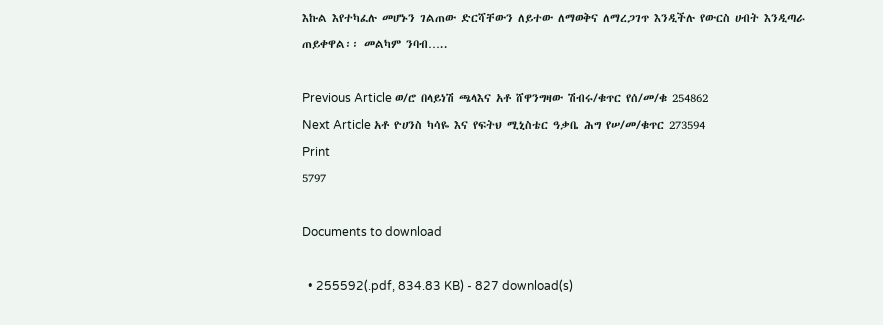እኩል እየተካፈሉ መሆኑን ገልጠው ድርሻቸውን ለይተው ለማወቅና ለማረጋገጥ እንዲችሉ የውርስ ሀብት እንዲጣራ ጠይቀዋል፡፡ መልካም ንባብ…..

Previous Article ወ/ሮ በላይነሽ ጫላእና አቶ ሸዋንግዛው ሽብሩ/ቁጥር የሰ/መ/ቁ 254862
Next Article አቶ ዮሀንስ ካሳዬ እና የፍትህ ሚኒስቴር ዓቃቤ ሕግ የሠ/መ/ቁጥር 273594
Print
5797

Documents to download

  • 255592(.pdf, 834.83 KB) - 827 download(s)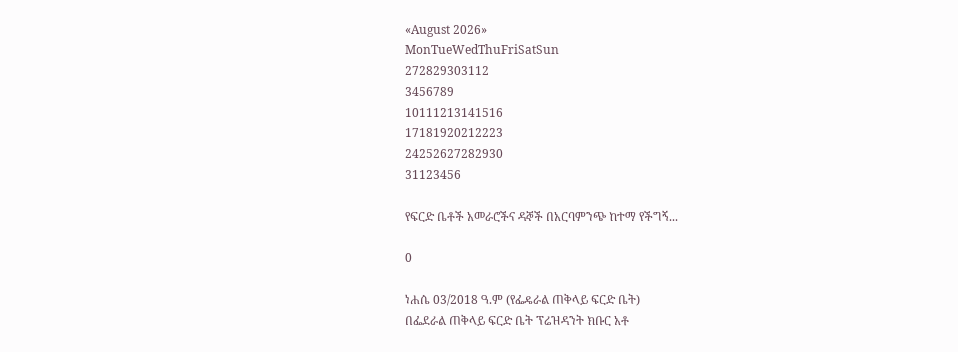«August 2026»
MonTueWedThuFriSatSun
272829303112
3456789
10111213141516
17181920212223
24252627282930
31123456

የፍርድ ቤቶች አመራሮችና ዳኞች በአርባምንጭ ከተማ የችግኝ...

0

ነሐሴ 03/2018 ዓ.ም (የፌዴራል ጠቅላይ ፍርድ ቤት)
በፌደራል ጠቅላይ ፍርድ ቤት ፕሬዝዳንት ክቡር አቶ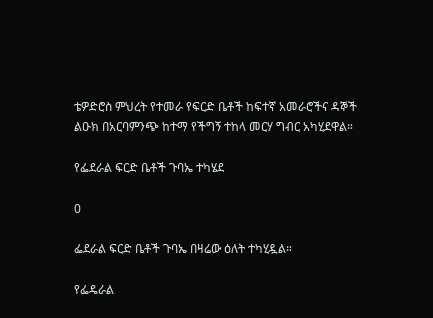ቴዎድሮስ ምህረት የተመራ የፍርድ ቤቶች ከፍተኛ አመራሮችና ዳኞች ልዑክ በአርባምንጭ ከተማ የችግኝ ተከላ መርሃ ግብር አካሂደዋል።

የፌደራል ፍርድ ቤቶች ጉባኤ ተካሄደ

0

ፌደራል ፍርድ ቤቶች ጉባኤ በዛሬው ዕለት ተካሂዷል።

የፌዴራል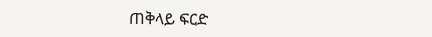ጠቅላይ ፍርድ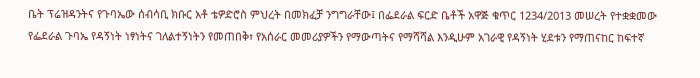ቤት ፕሬዝዳንትና የጉባኤው ሰብሳቢ ክቡር አቶ ቴዎድሮስ ምህረት በመክፈቻ ንግግራቸው፤ በፌደራል ፍርድ ቤቶች አዋጅ ቁጥር 1234/2013 መሠረት የተቋቋመው የፌደራል ጉባኤ የዳኝነት ነፃነትና ገለልተኝነትን የመጠበቅ፣ የአሰራር መመሪያዎችን የማውጣትና የማሻሻል እንዲሁም አገራዊ የዳኝነት ሂደቱን የማጠናከር ከፍተኛ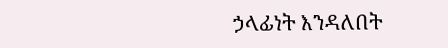ኃላፊነት እንዳለበት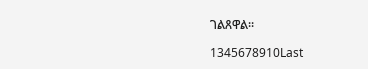ገልጸዋል።

1345678910Last